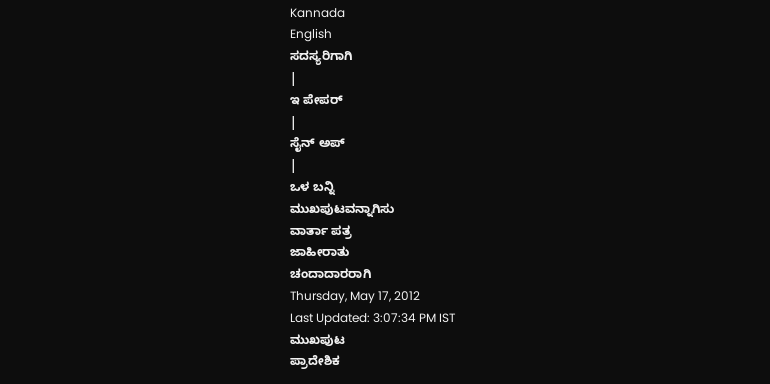Kannada
English
ಸದಸ್ಯರಿಗಾಗಿ
|
ಇ ಪೇಪರ್
|
ಸೈನ್ ಅಪ್
|
ಒಳ ಬನ್ನಿ
ಮುಖಪುಟವನ್ನಾಗಿಸು
ವಾರ್ತಾ ಪತ್ರ
ಜಾಹೀರಾತು
ಚಂದಾದಾರರಾಗಿ
Thursday, May 17, 2012
Last Updated: 3:07:34 PM IST
ಮುಖಪುಟ
ಪ್ರಾದೇಶಿಕ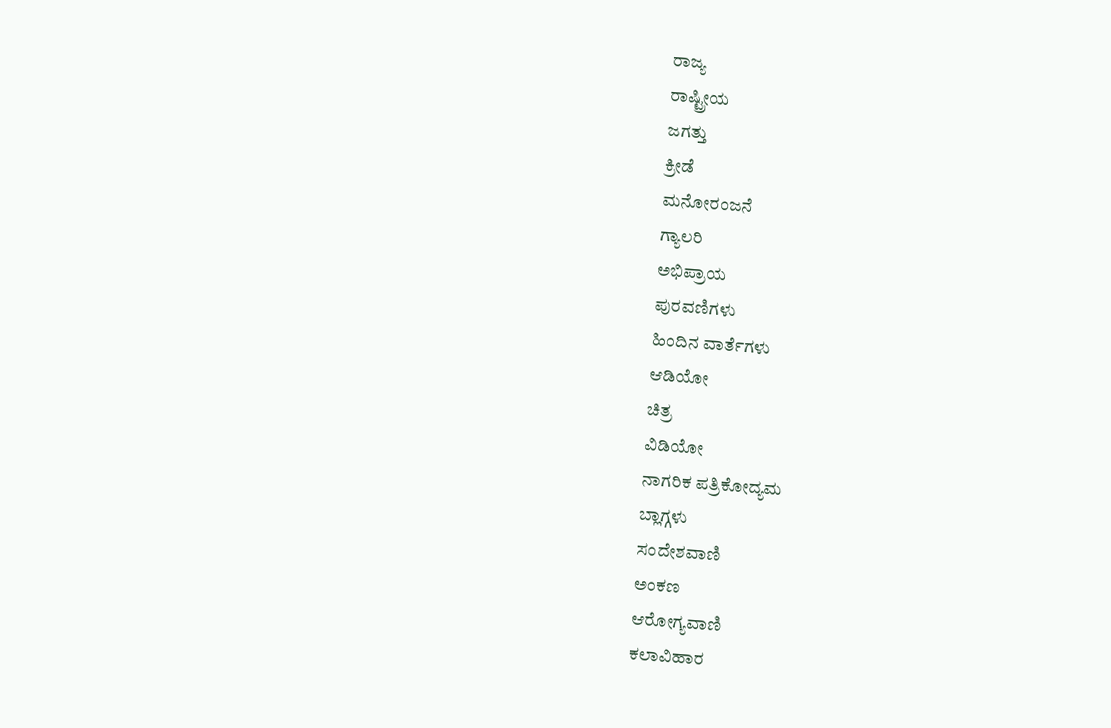ರಾಜ್ಯ
ರಾಷ್ಟ್ರೀಯ
ಜಗತ್ತು
ಕ್ರೀಡೆ
ಮನೋರಂಜನೆ
ಗ್ಯಾಲರಿ
ಅಭಿಪ್ರಾಯ
ಪುರವಣಿಗಳು
ಹಿಂದಿನ ವಾರ್ತೆಗಳು
ಆಡಿಯೋ
ಚಿತ್ರ
ವಿಡಿಯೋ
ನಾಗರಿಕ ಪತ್ರಿಕೋದ್ಯಮ
ಬ್ಲಾಗ್ಗಳು
ಸಂದೇಶವಾಣಿ
ಅಂಕಣ
ಆರೋಗ್ಯವಾಣಿ
ಕಲಾವಿಹಾರ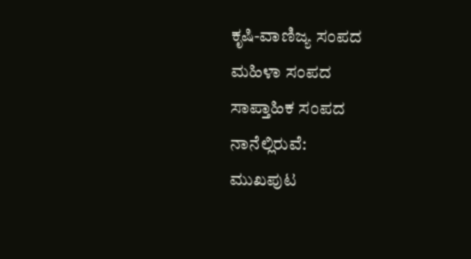ಕೃಷಿ-ವಾಣಿಜ್ಯ ಸಂಪದ
ಮಹಿಳಾ ಸಂಪದ
ಸಾಪ್ತಾಹಿಕ ಸಂಪದ
ನಾನೆಲ್ಲಿರುವೆ:
ಮುಖಪುಟ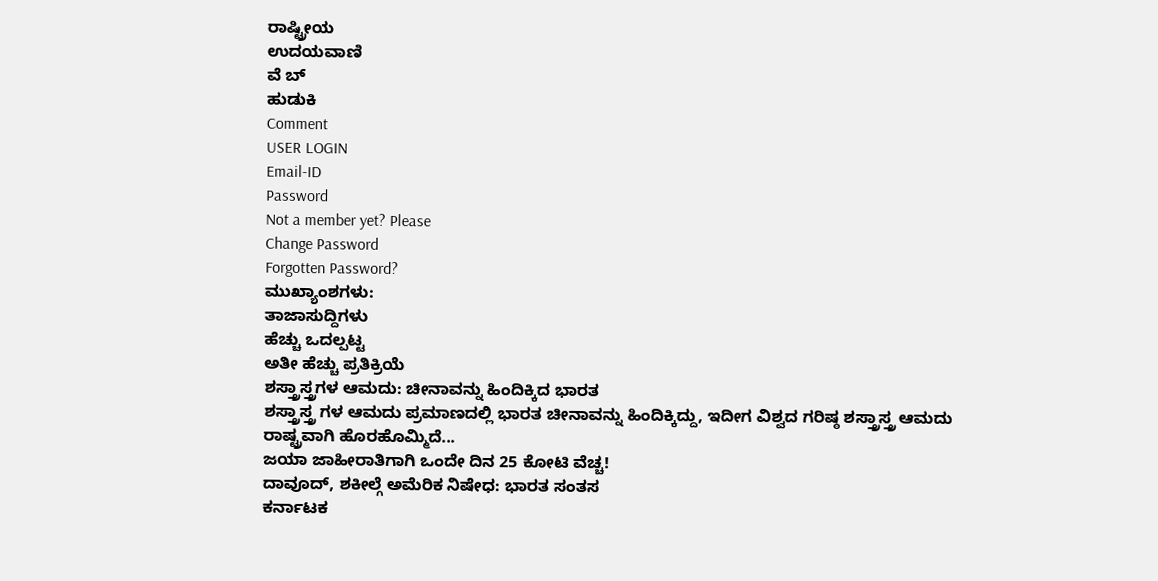ರಾಷ್ಟ್ರೀಯ
ಉದಯವಾಣಿ
ವೆ ಬ್
ಹುಡುಕಿ
Comment
USER LOGIN
Email-ID
Password
Not a member yet? Please
Change Password
Forgotten Password?
ಮುಖ್ಯಾಂಶಗಳು:
ತಾಜಾಸುದ್ದಿಗಳು
ಹೆಚ್ಚು ಒದಲ್ಪಟ್ಟ
ಅತೀ ಹೆಚ್ಚು ಪ್ರತಿಕ್ರಿಯೆ
ಶಸ್ತ್ರಾಸ್ತ್ರಗಳ ಆಮದು: ಚೀನಾವನ್ನು ಹಿಂದಿಕ್ಕಿದ ಭಾರತ
ಶಸ್ತ್ರಾಸ್ತ್ರ ಗಳ ಆಮದು ಪ್ರಮಾಣದಲ್ಲಿ ಭಾರತ ಚೀನಾವನ್ನು ಹಿಂದಿಕ್ಕಿದ್ದು, ಇದೀಗ ವಿಶ್ವದ ಗರಿಷ್ಠ ಶಸ್ತ್ರಾಸ್ತ್ರ ಆಮದು ರಾಷ್ಟ್ರವಾಗಿ ಹೊರಹೊಮ್ಮಿದೆ...
ಜಯಾ ಜಾಹೀರಾತಿಗಾಗಿ ಒಂದೇ ದಿನ 25 ಕೋಟಿ ವೆಚ್ಚ!
ದಾವೂದ್, ಶಕೀಲ್ಗೆ ಅಮೆರಿಕ ನಿಷೇಧ: ಭಾರತ ಸಂತಸ
ಕರ್ನಾಟಕ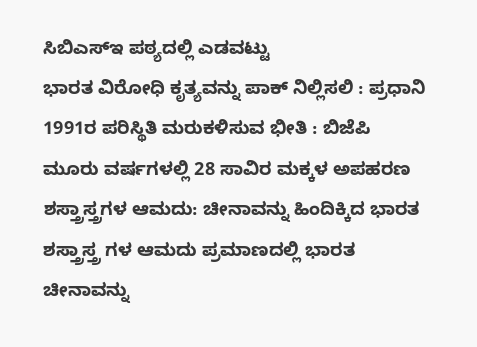ಸಿಬಿಎಸ್ಇ ಪಠ್ಯದಲ್ಲಿ ಎಡವಟ್ಟು
ಭಾರತ ವಿರೋಧಿ ಕೃತ್ಯವನ್ನು ಪಾಕ್ ನಿಲ್ಲಿಸಲಿ : ಪ್ರಧಾನಿ
1991ರ ಪರಿಸ್ಥಿತಿ ಮರುಕಳಿಸುವ ಭೀತಿ : ಬಿಜೆಪಿ
ಮೂರು ವರ್ಷಗಳಲ್ಲಿ 28 ಸಾವಿರ ಮಕ್ಕಳ ಅಪಹರಣ
ಶಸ್ತ್ರಾಸ್ತ್ರಗಳ ಆಮದು: ಚೀನಾವನ್ನು ಹಿಂದಿಕ್ಕಿದ ಭಾರತ
ಶಸ್ತ್ರಾಸ್ತ್ರ ಗಳ ಆಮದು ಪ್ರಮಾಣದಲ್ಲಿ ಭಾರತ ಚೀನಾವನ್ನು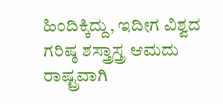ಹಿಂದಿಕ್ಕಿದ್ದು, ಇದೀಗ ವಿಶ್ವದ ಗರಿಷ್ಠ ಶಸ್ತ್ರಾಸ್ತ್ರ ಆಮದು ರಾಷ್ಟ್ರವಾಗಿ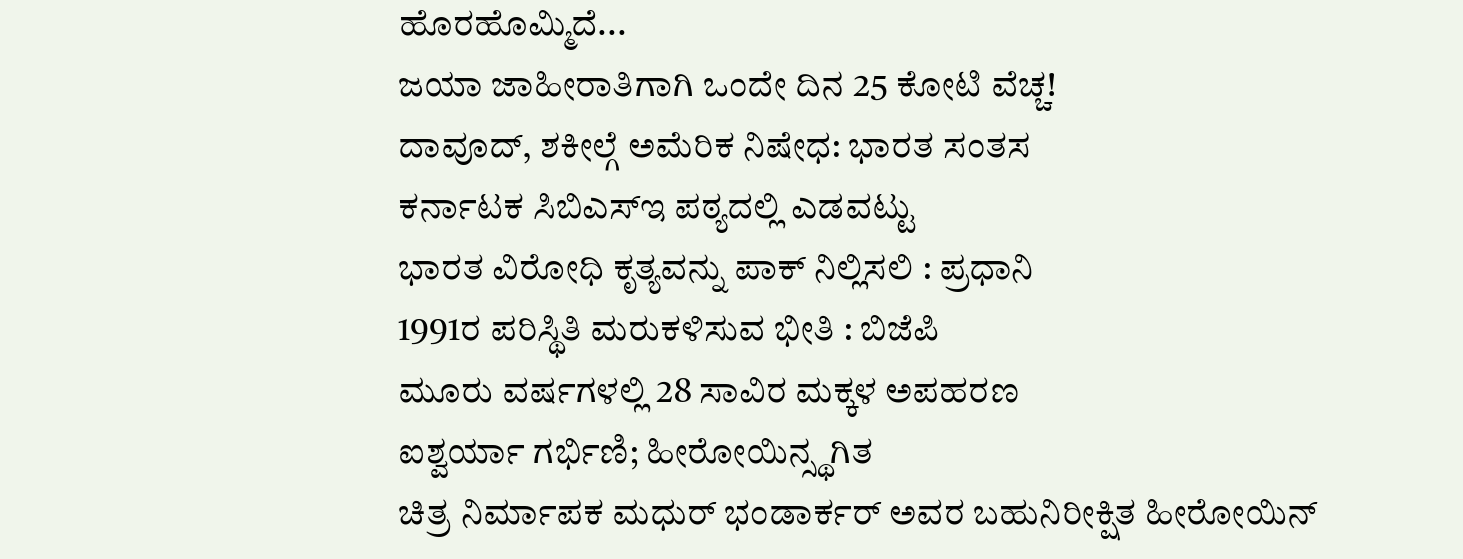ಹೊರಹೊಮ್ಮಿದೆ...
ಜಯಾ ಜಾಹೀರಾತಿಗಾಗಿ ಒಂದೇ ದಿನ 25 ಕೋಟಿ ವೆಚ್ಚ!
ದಾವೂದ್, ಶಕೀಲ್ಗೆ ಅಮೆರಿಕ ನಿಷೇಧ: ಭಾರತ ಸಂತಸ
ಕರ್ನಾಟಕ ಸಿಬಿಎಸ್ಇ ಪಠ್ಯದಲ್ಲಿ ಎಡವಟ್ಟು
ಭಾರತ ವಿರೋಧಿ ಕೃತ್ಯವನ್ನು ಪಾಕ್ ನಿಲ್ಲಿಸಲಿ : ಪ್ರಧಾನಿ
1991ರ ಪರಿಸ್ಥಿತಿ ಮರುಕಳಿಸುವ ಭೀತಿ : ಬಿಜೆಪಿ
ಮೂರು ವರ್ಷಗಳಲ್ಲಿ 28 ಸಾವಿರ ಮಕ್ಕಳ ಅಪಹರಣ
ಐಶ್ವರ್ಯಾ ಗರ್ಭಿಣಿ; ಹೀರೋಯಿನ್ಸ್ಥಗಿತ
ಚಿತ್ರ ನಿರ್ಮಾಪಕ ಮಧುರ್ ಭಂಡಾರ್ಕರ್ ಅವರ ಬಹುನಿರೀಕ್ಷಿತ ಹೀರೋಯಿನ್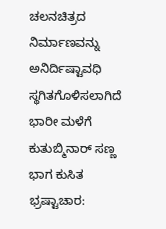ಚಲನಚಿತ್ರದ ನಿರ್ಮಾಣವನ್ನು ಅನಿರ್ದಿಷ್ಟಾವಧಿ ಸ್ಥಗಿತಗೊಳಿಸಲಾಗಿದೆ
ಭಾರೀ ಮಳೆಗೆ ಕುತುಬ್ಮಿನಾರ್ ಸಣ್ಣ ಭಾಗ ಕುಸಿತ
ಭ್ರಷ್ಟಾಚಾರ: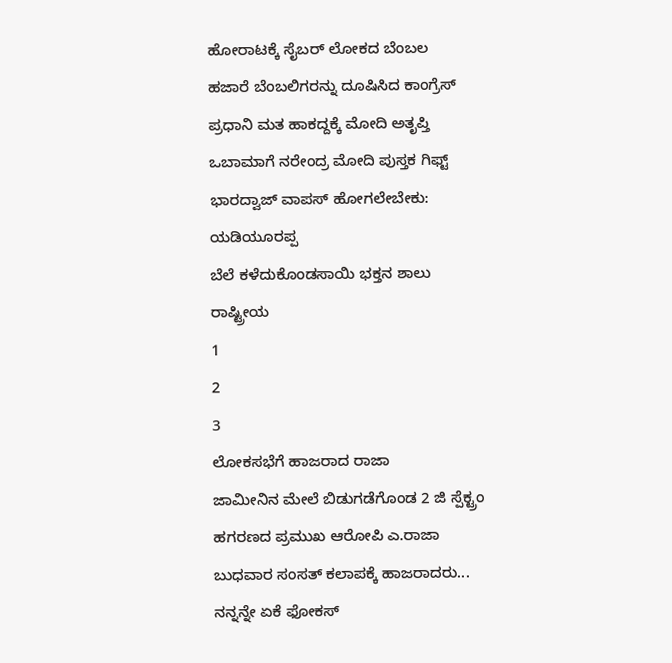ಹೋರಾಟಕ್ಕೆ ಸೈಬರ್ ಲೋಕದ ಬೆಂಬಲ
ಹಜಾರೆ ಬೆಂಬಲಿಗರನ್ನು ದೂಷಿಸಿದ ಕಾಂಗ್ರೆಸ್
ಪ್ರಧಾನಿ ಮತ ಹಾಕದ್ದಕ್ಕೆ ಮೋದಿ ಅತೃಪ್ತಿ
ಒಬಾಮಾಗೆ ನರೇಂದ್ರ ಮೋದಿ ಪುಸ್ತಕ ಗಿಫ್ಟ್
ಭಾರದ್ವಾಜ್ ವಾಪಸ್ ಹೋಗಲೇಬೇಕು: ಯಡಿಯೂರಪ್ಪ
ಬೆಲೆ ಕಳೆದುಕೊಂಡಸಾಯಿ ಭಕ್ತನ ಶಾಲು
ರಾಷ್ಟ್ರೀಯ
1
2
3
ಲೋಕಸಭೆಗೆ ಹಾಜರಾದ ರಾಜಾ
ಜಾಮೀನಿನ ಮೇಲೆ ಬಿಡುಗಡೆಗೊಂಡ 2 ಜಿ ಸ್ಪೆಕ್ಟ್ರಂ ಹಗರಣದ ಪ್ರಮುಖ ಆರೋಪಿ ಎ.ರಾಜಾ ಬುಧವಾರ ಸಂಸತ್ ಕಲಾಪಕ್ಕೆ ಹಾಜರಾದರು...
ನನ್ನನ್ನೇ ಏಕೆ ಫೋಕಸ್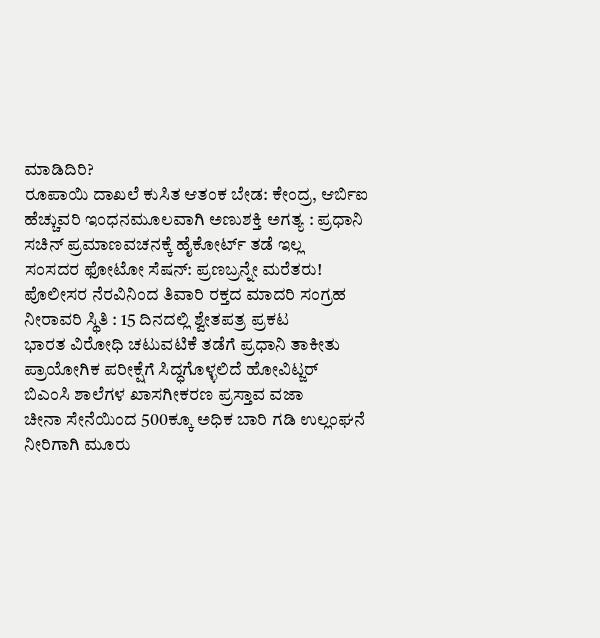ಮಾಡಿದಿರಿ?
ರೂಪಾಯಿ ದಾಖಲೆ ಕುಸಿತ ಆತಂಕ ಬೇಡ: ಕೇಂದ್ರ, ಆರ್ಬಿಐ
ಹೆಚ್ಚುವರಿ ಇಂಧನಮೂಲವಾಗಿ ಅಣುಶಕ್ತಿ ಅಗತ್ಯ : ಪ್ರಧಾನಿ
ಸಚಿನ್ ಪ್ರಮಾಣವಚನಕ್ಕೆ ಹೈಕೋರ್ಟ್ ತಡೆ ಇಲ್ಲ
ಸಂಸದರ ಫೋಟೋ ಸೆಷನ್: ಪ್ರಣಬ್ರನ್ನೇ ಮರೆತರು!
ಪೊಲೀಸರ ನೆರವಿನಿಂದ ತಿವಾರಿ ರಕ್ತದ ಮಾದರಿ ಸಂಗ್ರಹ
ನೀರಾವರಿ ಸ್ಥಿತಿ : 15 ದಿನದಲ್ಲಿ ಶ್ವೇತಪತ್ರ ಪ್ರಕಟ
ಭಾರತ ವಿರೋಧಿ ಚಟುವಟಿಕೆ ತಡೆಗೆ ಪ್ರಧಾನಿ ತಾಕೀತು
ಪ್ರಾಯೋಗಿಕ ಪರೀಕ್ಷೆಗೆ ಸಿದ್ಧಗೊಳ್ಳಲಿದೆ ಹೋವಿಟ್ಜರ್
ಬಿಎಂಸಿ ಶಾಲೆಗಳ ಖಾಸಗೀಕರಣ ಪ್ರಸ್ತಾವ ವಜಾ
ಚೀನಾ ಸೇನೆಯಿಂದ 500ಕ್ಕೂ ಅಧಿಕ ಬಾರಿ ಗಡಿ ಉಲ್ಲಂಘನೆ
ನೀರಿಗಾಗಿ ಮೂರು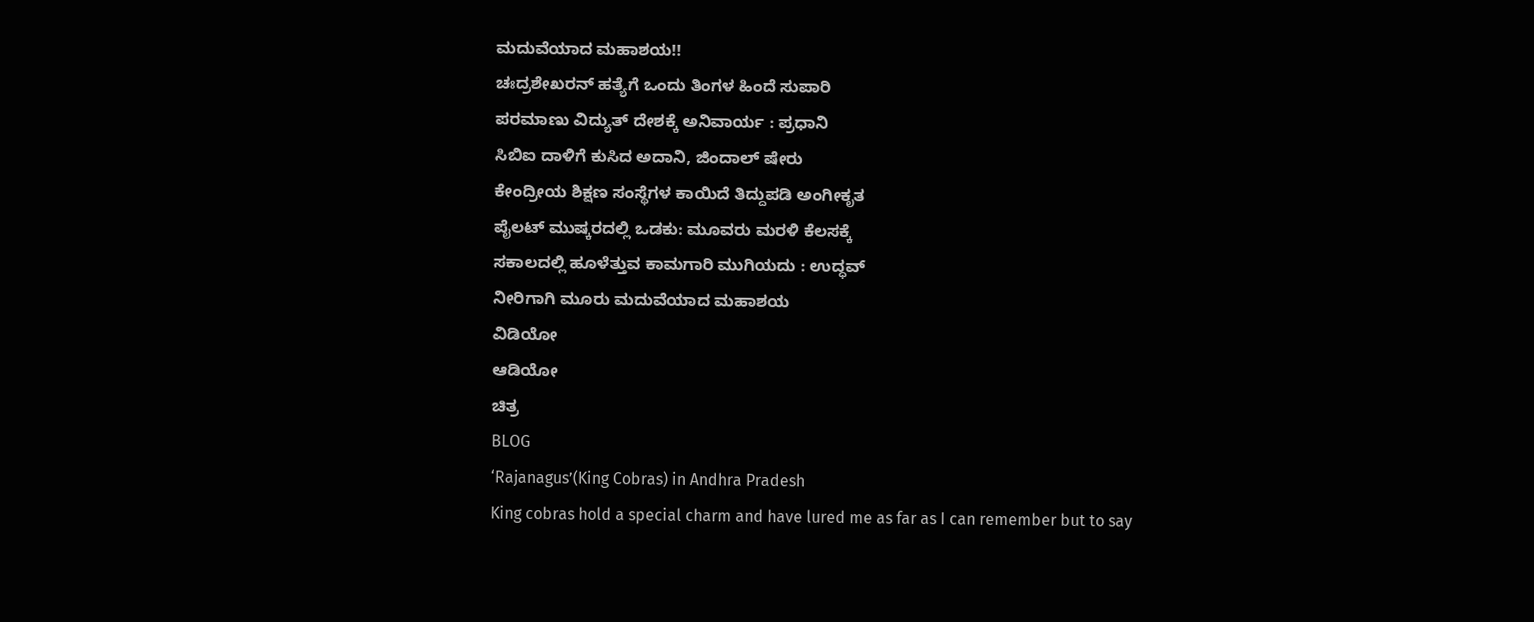ಮದುವೆಯಾದ ಮಹಾಶಯ!!
ಚಃದ್ರಶೇಖರನ್ ಹತ್ಯೆಗೆ ಒಂದು ತಿಂಗಳ ಹಿಂದೆ ಸುಪಾರಿ
ಪರಮಾಣು ವಿದ್ಯುತ್ ದೇಶಕ್ಕೆ ಅನಿವಾರ್ಯ : ಪ್ರಧಾನಿ
ಸಿಬಿಐ ದಾಳಿಗೆ ಕುಸಿದ ಅದಾನಿ, ಜಿಂದಾಲ್ ಷೇರು
ಕೇಂದ್ರೀಯ ಶಿಕ್ಷಣ ಸಂಸ್ಥೆಗಳ ಕಾಯಿದೆ ತಿದ್ದುಪಡಿ ಅಂಗೀಕೃತ
ಪೈಲಟ್ ಮುಷ್ಕರದಲ್ಲಿ ಒಡಕು: ಮೂವರು ಮರಳಿ ಕೆಲಸಕ್ಕೆ
ಸಕಾಲದಲ್ಲಿ ಹೂಳೆತ್ತುವ ಕಾಮಗಾರಿ ಮುಗಿಯದು : ಉದ್ಧವ್
ನೀರಿಗಾಗಿ ಮೂರು ಮದುವೆಯಾದ ಮಹಾಶಯ
ವಿಡಿಯೋ
ಆಡಿಯೋ
ಚಿತ್ರ
BLOG
‘Rajanagus’(King Cobras) in Andhra Pradesh
King cobras hold a special charm and have lured me as far as I can remember but to say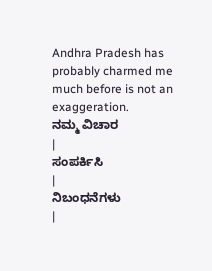Andhra Pradesh has probably charmed me much before is not an exaggeration.
ನಮ್ಮ ವಿಚಾರ
|
ಸಂಪರ್ಕಿಸಿ
|
ನಿಬಂಧನೆಗಳು
|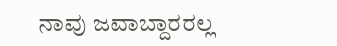ನಾವು ಜವಾಬ್ದಾರರಲ್ಲ